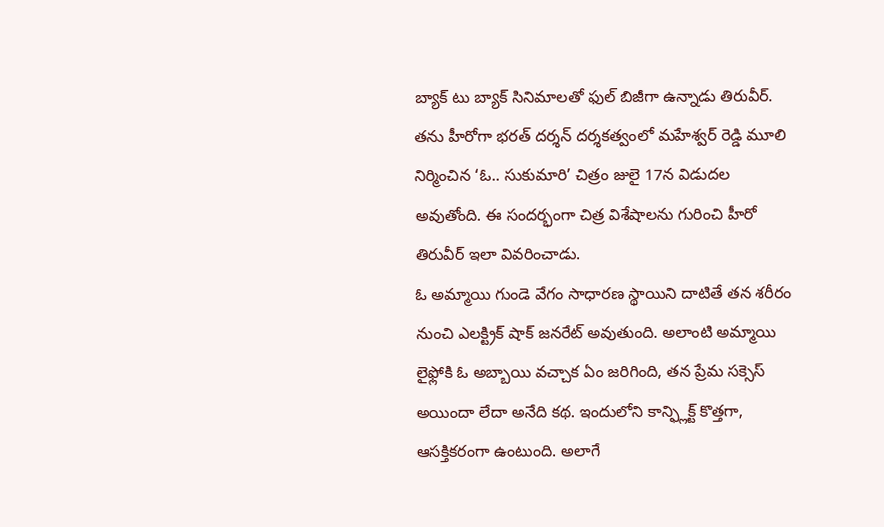బ్యాక్ టు బ్యాక్ సినిమాలతో ఫుల్ బిజీగా ఉన్నాడు తిరువీర్. తను హీరోగా భరత్ దర్శన్ దర్శకత్వంలో మహేశ్వర్ రెడ్డి మూలి నిర్మించిన ‘ఓ.. సుకుమారి’ చిత్రం జులై 17న విడుదల అవుతోంది. ఈ సందర్భంగా చిత్ర విశేషాలను గురించి హీరో తిరువీర్ ఇలా వివరించాడు.
ఓ అమ్మాయి గుండె వేగం సాధారణ స్థాయిని దాటితే తన శరీరం నుంచి ఎలక్ట్రిక్ షాక్ జనరేట్ అవుతుంది. అలాంటి అమ్మాయి లైఫ్లోకి ఓ అబ్బాయి వచ్చాక ఏం జరిగింది, తన ప్రేమ సక్సెస్ అయిందా లేదా అనేది కథ. ఇందులోని కాన్ఫ్లిక్ట్ కొత్తగా, ఆసక్తికరంగా ఉంటుంది. అలాగే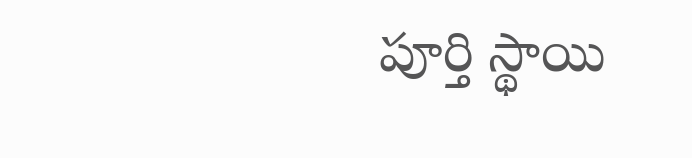పూర్తి స్థాయి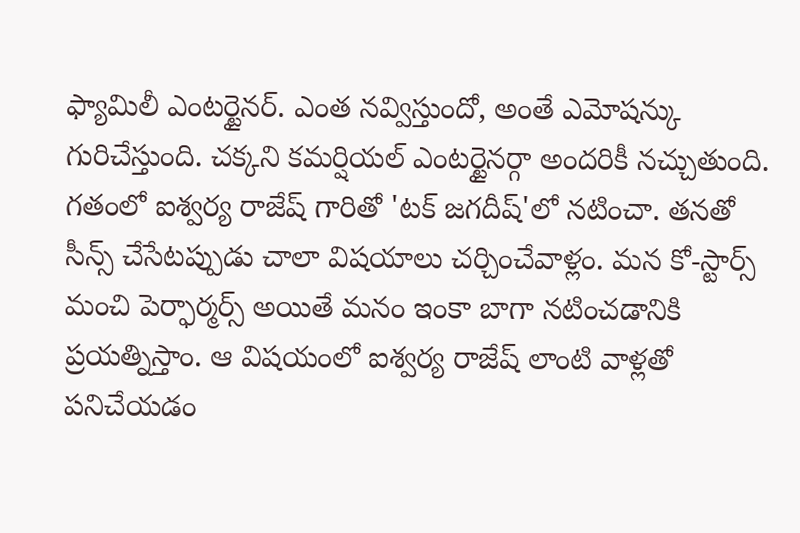ఫ్యామిలీ ఎంటర్టైనర్. ఎంత నవ్విస్తుందో, అంతే ఎమోషన్కు గురిచేస్తుంది. చక్కని కమర్షియల్ ఎంటర్టైనర్గా అందరికీ నచ్చుతుంది.
గతంలో ఐశ్వర్య రాజేష్ గారితో 'టక్ జగదీష్'లో నటించా. తనతో సీన్స్ చేసేటప్పుడు చాలా విషయాలు చర్చించేవాళ్లం. మన కో-స్టార్స్ మంచి పెర్ఫార్మర్స్ అయితే మనం ఇంకా బాగా నటించడానికి ప్రయత్నిస్తాం. ఆ విషయంలో ఐశ్వర్య రాజేష్ లాంటి వాళ్లతో పనిచేయడం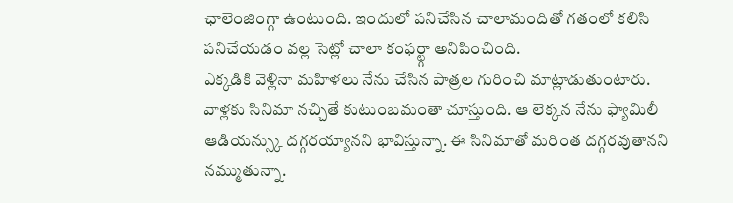ఛాలెంజింగ్గా ఉంటుంది. ఇందులో పనిచేసిన చాలామందితో గతంలో కలిసి పనిచేయడం వల్ల సెట్లో చాలా కంఫర్ట్గా అనిపించింది.
ఎక్కడికి వెళ్లినా మహిళలు నేను చేసిన పాత్రల గురించి మాట్లాడుతుంటారు. వాళ్లకు సినిమా నచ్చితే కుటుంబమంతా చూస్తుంది. ఆ లెక్కన నేను ఫ్యామిలీ ఆడియన్స్కు దగ్గరయ్యానని భావిస్తున్నా. ఈ సినిమాతో మరింత దగ్గరవుతానని నమ్ముతున్నా.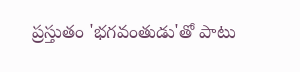ప్రస్తుతం 'భగవంతుడు'తో పాటు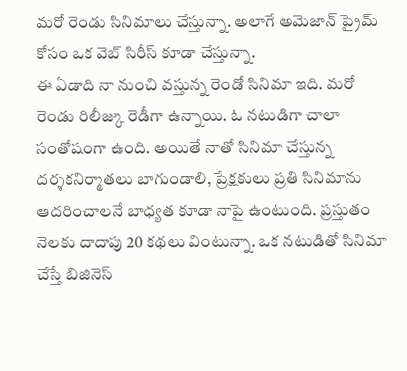మరో రెండు సినిమాలు చేస్తున్నా. అలాగే అమెజాన్ ప్రైమ్ కోసం ఒక వెబ్ సిరీస్ కూడా చేస్తున్నా.
ఈ ఏడాది నా నుంచి వస్తున్న రెండో సినిమా ఇది. మరో రెండు రిలీజ్కు రెడీగా ఉన్నాయి. ఓ నటుడిగా చాలా సంతోషంగా ఉంది. అయితే నాతో సినిమా చేస్తున్న దర్శకనిర్మాతలు బాగుండాలి, ప్రేక్షకులు ప్రతి సినిమాను ఆదరించాలనే బాధ్యత కూడా నాపై ఉంటుంది. ప్రస్తుతం నెలకు దాదాపు 20 కథలు వింటున్నా. ఒక నటుడితో సినిమా చేస్తే బిజినెస్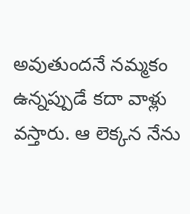అవుతుందనే నమ్మకం ఉన్నప్పుడే కదా వాళ్లు వస్తారు. ఆ లెక్కన నేను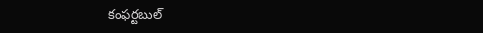కంఫర్టబుల్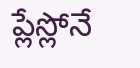ప్లేస్లోనే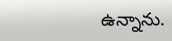ఉన్నాను.